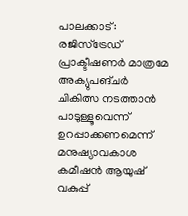പാലക്കാട്: രജിസ്ട്രേഡ് പ്രാക്ടീഷണർ മാത്രമേ അക്യുപങ്ചർ ചികിത്സ നടത്താൻ പാടുള്ളൂവെന്ന് ഉറപ്പാക്കണമെന്ന് മനുഷ്യാവകാശ കമീഷൻ ആയുഷ് വകുപ്പ്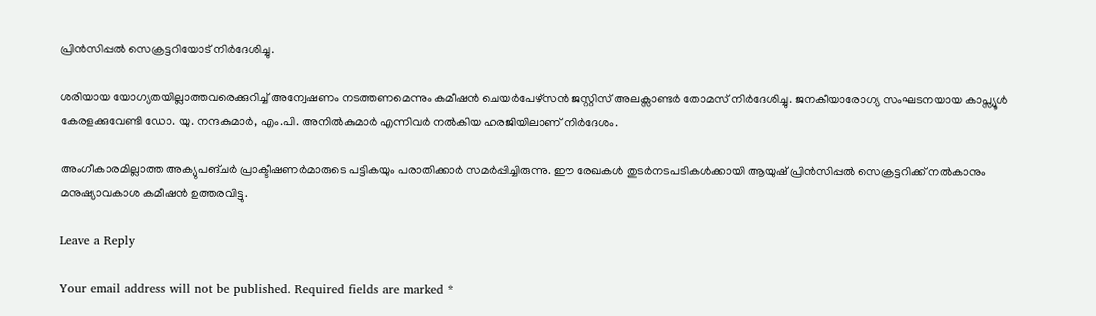പ്രിൻസിപ്പൽ സെക്രട്ടറിയോട് നിർദേശിച്ചു.

ശരിയായ യോഗ്യതയില്ലാത്തവരെക്കുറിച്ച് അന്വേഷണം നടത്തണമെന്നും കമീഷൻ ചെയർപേഴ്സൻ ജസ്റ്റിസ് അലക്സാണ്ടർ തോമസ് നിർദേശിച്ചു. ജനകീയാരോഗ്യ സംഘടനയായ കാപ്സ്യൂൾ കേരളക്കുവേണ്ടി ഡോ. യു. നന്ദകുമാർ, എം.പി. അനിൽകുമാർ എന്നിവർ നൽകിയ ഹരജിയിലാണ് നിർദേശം.

അംഗീകാരമില്ലാത്ത അക്യുപങ്ചർ പ്രാക്ടീഷണർമാരുടെ പട്ടികയും പരാതിക്കാർ സമർപ്പിച്ചിരുന്നു. ഈ രേഖകൾ തുടർനടപടികൾക്കായി ആയുഷ് പ്രിൻസിപ്പൽ സെക്രട്ടറിക്ക് നൽകാനും മനുഷ്യാവകാശ കമീഷൻ ഉത്തരവിട്ടു.

Leave a Reply

Your email address will not be published. Required fields are marked *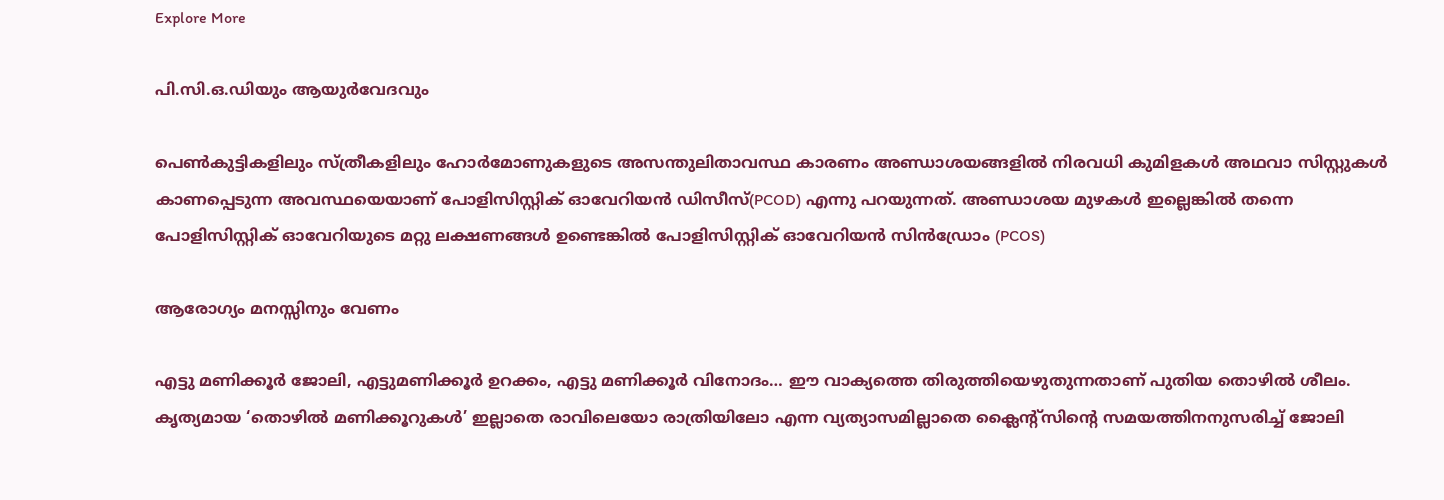Explore More

പി.സി.ഒ.ഡിയും ആയുർവേദവും

പെൺകുട്ടികളിലും സ്ത്രീകളിലും ഹോർമോണുകളുടെ അസന്തുലിതാവസ്ഥ കാരണം അണ്ഡാശയങ്ങളിൽ നിരവധി കുമിളകൾ അഥവാ സിസ്റ്റുകൾ കാണപ്പെടുന്ന അവസ്ഥയെയാണ് പോളിസിസ്റ്റിക് ഓവേറിയൻ ഡിസീസ്(PCOD) എന്നു പറയുന്നത്. അണ്ഡാശയ മുഴകൾ ഇല്ലെങ്കിൽ തന്നെ പോളിസിസ്റ്റിക് ഓവേറിയുടെ മറ്റു ലക്ഷണങ്ങൾ ഉണ്ടെങ്കിൽ പോളിസിസ്റ്റിക് ഓവേറിയൻ സിൻഡ്രോം (PCOS)

ആരോഗ്യം മനസ്സിനും വേണം

എട്ടു മണിക്കൂർ ജോലി, എട്ടുമണിക്കൂർ ഉറക്കം, എട്ടു മണിക്കൂർ വിനോദം… ഈ വാക്യത്തെ തിരുത്തിയെഴുതുന്നതാണ് പുതിയ തൊഴിൽ ശീലം. കൃത്യമായ ‘തൊഴിൽ മണിക്കൂറുകൾ’ ഇല്ലാതെ രാവിലെയോ രാത്രിയിലോ എന്ന വ്യത്യാസമില്ലാതെ ക്ലൈന്റ്സിന്റെ സമയത്തിനനുസരിച്ച് ജോലി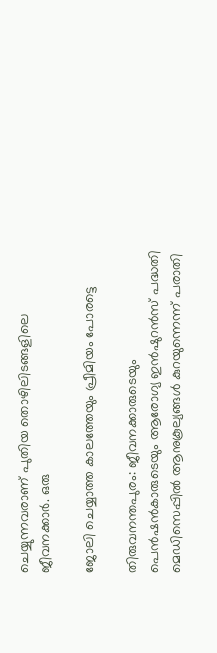ചെയ്യുന്നവരാണ് പുതിയ തൊഴിലിടങ്ങളിലെ ജീവനക്കാർ. ഒരു

ജോലി ചെയ്യാത്ത കാലത്തേയും പ്രീമിയം പോരട്ടെ

തിരുവനന്തപുരം: ജീവനക്കാരുടെയും പെൻഷൻകാരുടെയും ആരോഗ്യ ഇൻഷുറൻസ് പദ്ധതി മെഡിസെപ്പിൽ ആനുകൂല്യങ്ങൾ കുറയുന്നെന്ന് പരാതി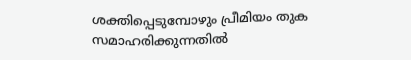ശക്തിപ്പെടുമ്പോഴും പ്രീമിയം തുക സമാഹരിക്കുന്നതിൽ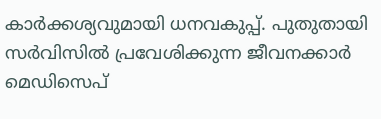കാർക്കശ്യവുമായി ധനവകുപ്പ്. പുതുതായി സർവിസിൽ പ്രവേശിക്കുന്ന ജീവനക്കാർ മെഡിസെപ്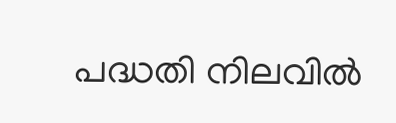പദ്ധതി നിലവിൽ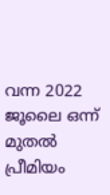വന്ന 2022 ജൂലൈ ഒന്ന് മുതൽ പ്രീമിയം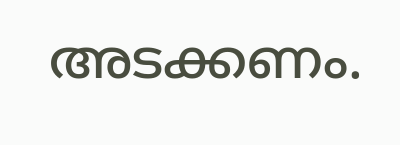അടക്കണം.